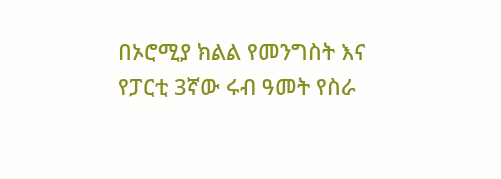በኦሮሚያ ክልል የመንግስት እና የፓርቲ 3ኛው ሩብ ዓመት የስራ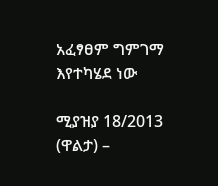አፈፃፀም ግምገማ እየተካሄደ ነው

ሚያዝያ 18/2013 (ዋልታ) –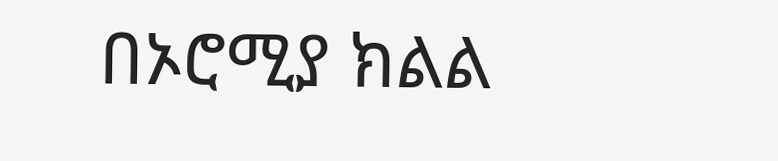በኦሮሚያ ክልል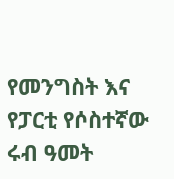የመንግስት እና የፓርቲ የሶስተኛው ሩብ ዓመት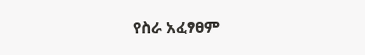የስራ አፈፃፀም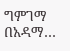ግምገማ በአዳማ…